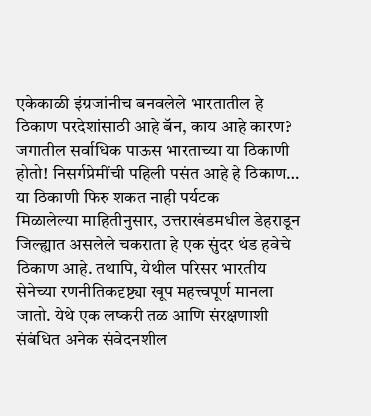एकेकाळी इंग्रजांनीच बनवलेले भारतातील हे ठिकाण परदेशांसाठी आहे बॅन, काय आहे कारण?
जगातील सर्वाधिक पाऊस भारताच्या या ठिकाणी होतो! निसर्गप्रेमींची पहिली पसंत आहे हे ठिकाण…
या ठिकाणी फिरु शकत नाही पर्यटक
मिळालेल्या माहितीनुसार, उत्तराखंडमधील डेहराडून जिल्ह्यात असलेले चकराता हे एक सुंदर थंड हवेचे ठिकाण आहे. तथापि, येथील परिसर भारतीय सेनेच्या रणनीतिकदृष्ट्या खूप महत्त्वपूर्ण मानला जातो. येथे एक लष्करी तळ आणि संरक्षणाशी संबंधित अनेक संवेदनशील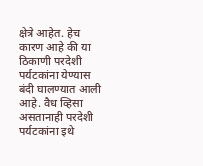क्षेत्रे आहेत. हेच कारण आहे की या ठिकाणी परदेशी पर्यटकांना येण्यास बंदी घालण्यात आली आहे. वैध व्हिसा असतानाही परदेशी पर्यटकांना इथे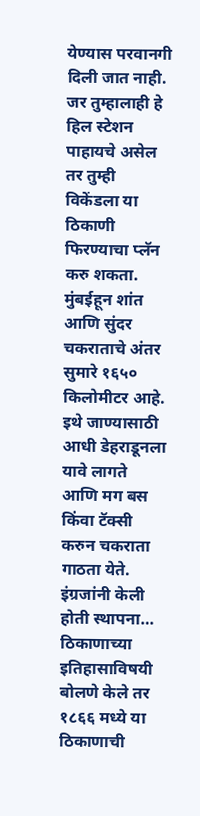येण्यास परवानगी दिली जात नाही. जर तुम्हालाही हे हिल स्टेशन पाहायचे असेल तर तुम्ही विकेंडला या ठिकाणी फिरण्याचा प्लॅन करु शकता. मुंबईहून शांत आणि सुंदर चकराताचे अंतर सुमारे १६५० किलोमीटर आहे. इथे जाण्यासाठी आधी डेहराडूनला यावे लागते आणि मग बस किंवा टॅक्सी करुन चकराता गाठता येते.
इंग्रजांनी केली होती स्थापना…
ठिकाणाच्या इतिहासाविषयी बोलणे केले तर १८६६ मध्ये या ठिकाणाची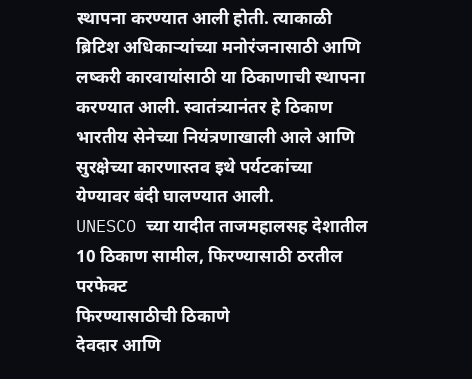स्थापना करण्यात आली होती. त्याकाळी ब्रिटिश अधिकाऱ्यांच्या मनोरंजनासाठी आणि लष्करी कारवायांसाठी या ठिकाणाची स्थापना करण्यात आली. स्वातंत्र्यानंतर हे ठिकाण भारतीय सेनेच्या नियंत्रणाखाली आले आणि सुरक्षेच्या कारणास्तव इथे पर्यटकांच्या येण्यावर बंदी घालण्यात आली.
UNESCO च्या यादीत ताजमहालसह देशातील 10 ठिकाण सामील, फिरण्यासाठी ठरतील परफेक्ट
फिरण्यासाठीची ठिकाणे
देवदार आणि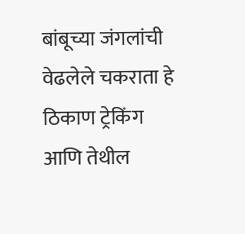बांबूच्या जंगलांची वेढलेले चकराता हे ठिकाण ट्रेकिंग आणि तेथील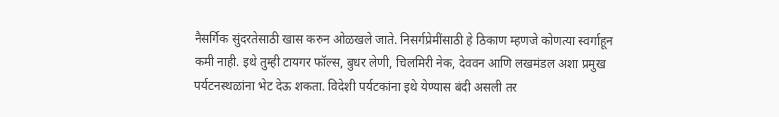नैसर्गिक सुंदरतेसाठी खास करुन ओळखले जाते. निसर्गप्रेमींसाठी हे ठिकाण म्हणजे कोणत्या स्वर्गाहून कमी नाही. इथे तुम्ही टायगर फॉल्स, बुधर लेणी, चिलमिरी नेक, देववन आणि लखमंडल अशा प्रमुख पर्यटनस्थळांना भेट देऊ शकता. विदेशी पर्यटकांना इथे येण्यास बंदी असली तर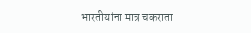भारतीयांना मात्र चकराता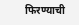फिरण्याची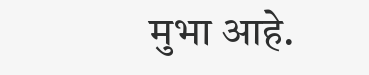मुभा आहे.